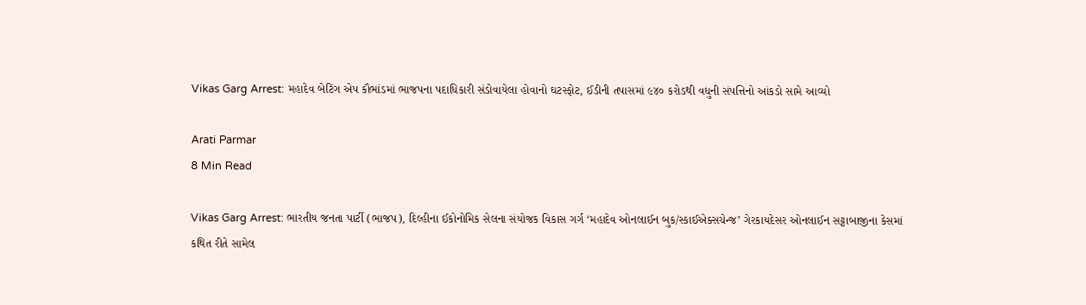Vikas Garg Arrest: મહાદેવ બેટિંગ એપ કૌભાંડમાં ભાજપના પદાધિકારી સંડોવાયેલા હોવાનો ઘટસ્ફોટ, ઈડીની તપાસમાં ૯૪૦ કરોડથી વધુની સંપત્તિનો આંકડો સામે આવ્યો

Arati Parmar
8 Min Read

Vikas Garg Arrest: ભારતીય જનતા પાર્ટી (ભાજપ), દિલ્હીના ઈકોનોમિક સેલના સંયોજક વિકાસ ગર્ગ ‘મહાદેવ ઓનલાઈન બુક/સ્કાઈએક્સચેન્જ’ ગેરકાયદેસર ઓનલાઈન સટ્ટાબાજીના કેસમાં કથિત રીતે સામેલ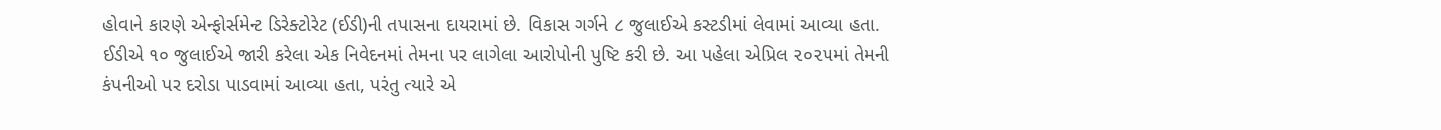હોવાને કારણે એન્ફોર્સમેન્ટ ડિરેક્ટોરેટ (ઈડી)ની તપાસના દાયરામાં છે. વિકાસ ગર્ગને ૮ જુલાઈએ કસ્ટડીમાં લેવામાં આવ્યા હતા. ઈડીએ ૧૦ જુલાઈએ જારી કરેલા એક નિવેદનમાં તેમના પર લાગેલા આરોપોની પુષ્ટિ કરી છે. આ પહેલા એપ્રિલ ૨૦૨૫માં તેમની કંપનીઓ પર દરોડા પાડવામાં આવ્યા હતા, પરંતુ ત્યારે એ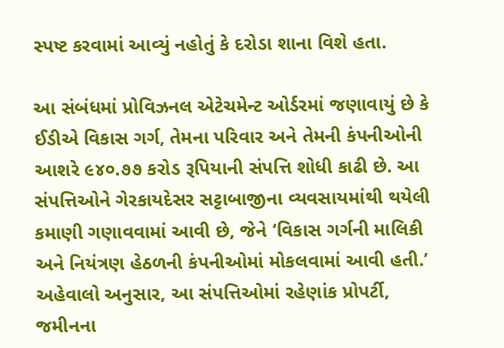સ્પષ્ટ કરવામાં આવ્યું નહોતું કે દરોડા શાના વિશે હતા.

આ સંબંધમાં પ્રોવિઝનલ એટેચમેન્ટ ઓર્ડરમાં જણાવાયું છે કે ઈડીએ વિકાસ ગર્ગ, તેમના પરિવાર અને તેમની કંપનીઓની આશરે ૯૪૦.૭૭ કરોડ રૂપિયાની સંપત્તિ શોધી કાઢી છે. આ સંપત્તિઓને ગેરકાયદેસર સટ્ટાબાજીના વ્યવસાયમાંથી થયેલી કમાણી ગણાવવામાં આવી છે, જેને ‘વિકાસ ગર્ગની માલિકી અને નિયંત્રણ હેઠળની કંપનીઓમાં મોકલવામાં આવી હતી.’ અહેવાલો અનુસાર, આ સંપત્તિઓમાં રહેણાંક પ્રોપર્ટી, જમીનના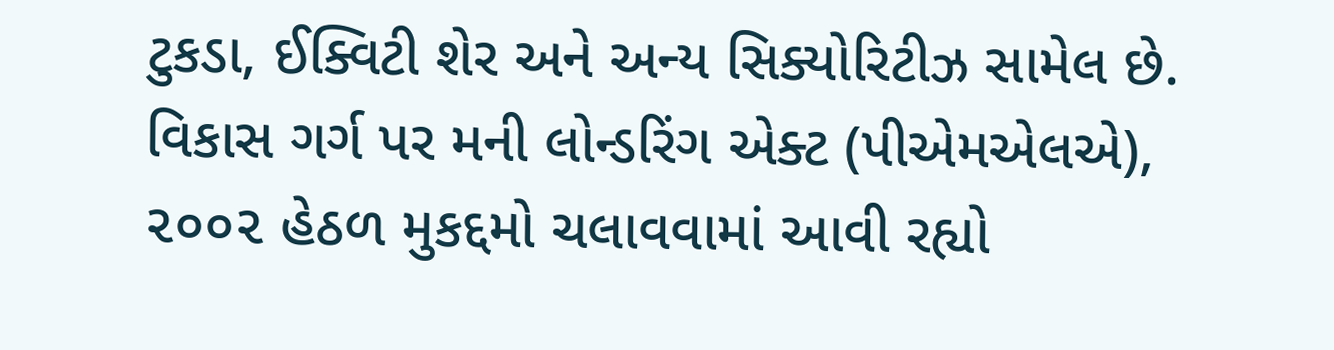ટુકડા, ઈક્વિટી શેર અને અન્ય સિક્યોરિટીઝ સામેલ છે. વિકાસ ગર્ગ પર મની લોન્ડરિંગ એક્ટ (પીએમએલએ), ૨૦૦૨ હેઠળ મુકદ્દમો ચલાવવામાં આવી રહ્યો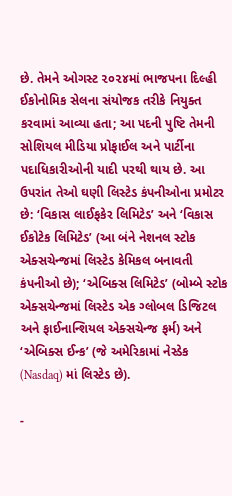છે. તેમને ઓગસ્ટ ૨૦૨૪માં ભાજપના દિલ્હી ઈકોનોમિક સેલના સંયોજક તરીકે નિયુક્ત કરવામાં આવ્યા હતા; આ પદની પુષ્ટિ તેમની સોશિયલ મીડિયા પ્રોફાઈલ અને પાર્ટીના પદાધિકારીઓની યાદી પરથી થાય છે. આ ઉપરાંત તેઓ ઘણી લિસ્ટેડ કંપનીઓના પ્રમોટર છે: ‘વિકાસ લાઈફકેર લિમિટેડ’ અને ‘વિકાસ ઈકોટેક લિમિટેડ’ (આ બંને નેશનલ સ્ટોક એક્સચેન્જમાં લિસ્ટેડ કેમિકલ બનાવતી કંપનીઓ છે); ‘એબિક્સ લિમિટેડ’ (બોમ્બે સ્ટોક એક્સચેન્જમાં લિસ્ટેડ એક ગ્લોબલ ડિજિટલ અને ફાઈનાન્શિયલ એક્સચેન્જ ફર્મ) અને ‘એબિક્સ ઈન્ક’ (જે અમેરિકામાં નેસ્ડેક (Nasdaq) માં લિસ્ટેડ છે).

-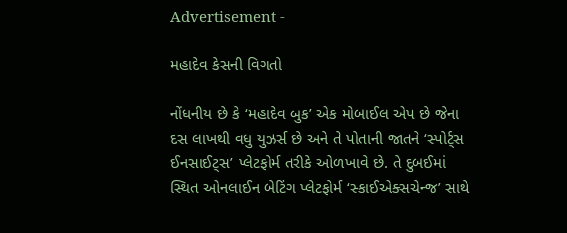Advertisement -

મહાદેવ કેસની વિગતો

નોંધનીય છે કે ‘મહાદેવ બુક’ એક મોબાઈલ એપ છે જેના દસ લાખથી વધુ યુઝર્સ છે અને તે પોતાની જાતને ‘સ્પોર્ટ્સ ઈનસાઈટ્સ’ પ્લેટફોર્મ તરીકે ઓળખાવે છે. તે દુબઈમાં સ્થિત ઓનલાઈન બેટિંગ પ્લેટફોર્મ ‘સ્કાઈએક્સચેન્જ’ સાથે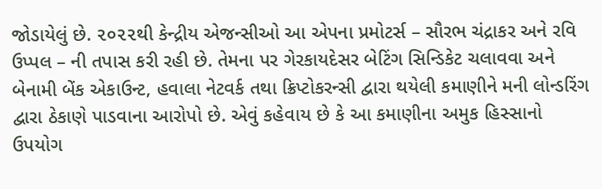જોડાયેલું છે. ૨૦૨૨થી કેન્દ્રીય એજન્સીઓ આ એપના પ્રમોટર્સ – સૌરભ ચંદ્રાકર અને રવિ ઉપ્પલ – ની તપાસ કરી રહી છે. તેમના પર ગેરકાયદેસર બેટિંગ સિન્ડિકેટ ચલાવવા અને બેનામી બેંક એકાઉન્ટ, હવાલા નેટવર્ક તથા ક્રિપ્ટોકરન્સી દ્વારા થયેલી કમાણીને મની લોન્ડરિંગ દ્વારા ઠેકાણે પાડવાના આરોપો છે. એવું કહેવાય છે કે આ કમાણીના અમુક હિસ્સાનો ઉપયોગ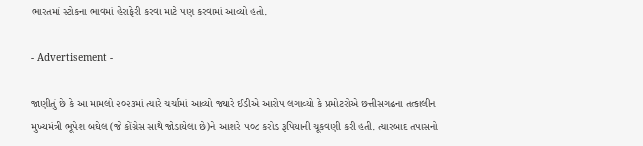ભારતમાં સ્ટોકના ભાવમાં હેરાફેરી કરવા માટે પણ કરવામાં આવ્યો હતો.

- Advertisement -

જાણીતું છે કે આ મામલો ૨૦૨૩માં ત્યારે ચર્ચામાં આવ્યો જ્યારે ઈડીએ આરોપ લગાવ્યો કે પ્રમોટરોએ છત્તીસગઢના તત્કાલીન મુખ્યમંત્રી ભૂપેશ બઘેલ (જે કોંગ્રેસ સાથે જોડાયેલા છે)ને આશરે ૫૦૮ કરોડ રૂપિયાની ચૂકવણી કરી હતી. ત્યારબાદ તપાસનો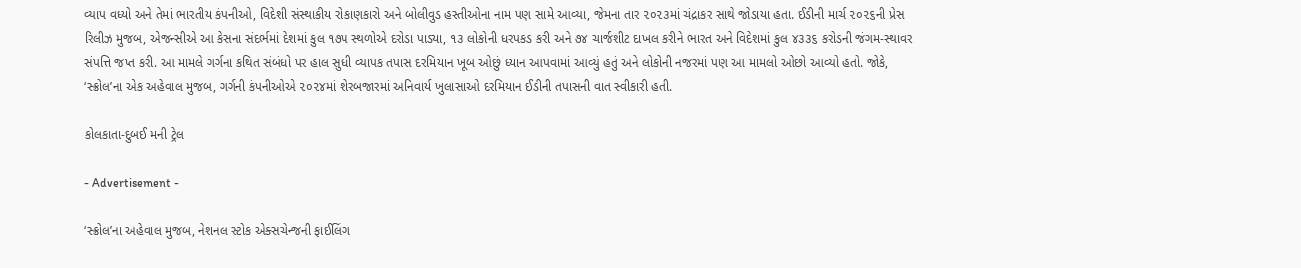વ્યાપ વધ્યો અને તેમાં ભારતીય કંપનીઓ, વિદેશી સંસ્થાકીય રોકાણકારો અને બોલીવુડ હસ્તીઓના નામ પણ સામે આવ્યા, જેમના તાર ૨૦૨૩માં ચંદ્રાકર સાથે જોડાયા હતા. ઈડીની માર્ચ ૨૦૨૬ની પ્રેસ રિલીઝ મુજબ, એજન્સીએ આ કેસના સંદર્ભમાં દેશમાં કુલ ૧૭૫ સ્થળોએ દરોડા પાડ્યા, ૧૩ લોકોની ધરપકડ કરી અને ૭૪ ચાર્જશીટ દાખલ કરીને ભારત અને વિદેશમાં કુલ ૪૩૩૬ કરોડની જંગમ-સ્થાવર સંપત્તિ જપ્ત કરી. આ મામલે ગર્ગના કથિત સંબંધો પર હાલ સુધી વ્યાપક તપાસ દરમિયાન ખૂબ ઓછું ધ્યાન આપવામાં આવ્યું હતું અને લોકોની નજરમાં પણ આ મામલો ઓછો આવ્યો હતો. જોકે, ‘સ્ક્રોલ’ના એક અહેવાલ મુજબ, ગર્ગની કંપનીઓએ ૨૦૨૪માં શેરબજારમાં અનિવાર્ય ખુલાસાઓ દરમિયાન ઈડીની તપાસની વાત સ્વીકારી હતી.

કોલકાતા-દુબઈ મની ટ્રેલ

- Advertisement -

‘સ્ક્રોલ’ના અહેવાલ મુજબ, નેશનલ સ્ટોક એક્સચેન્જની ફાઈલિંગ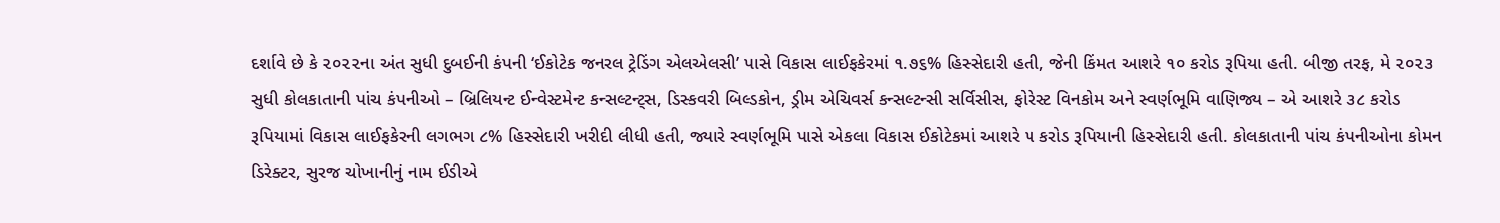દર્શાવે છે કે ૨૦૨૨ના અંત સુધી દુબઈની કંપની ‘ઈકોટેક જનરલ ટ્રેડિંગ એલએલસી’ પાસે વિકાસ લાઈફકેરમાં ૧.૭૬% હિસ્સેદારી હતી, જેની કિંમત આશરે ૧૦ કરોડ રૂપિયા હતી. બીજી તરફ, મે ૨૦૨૩ સુધી કોલકાતાની પાંચ કંપનીઓ – બ્રિલિયન્ટ ઈન્વેસ્ટમેન્ટ કન્સલ્ટન્ટ્સ, ડિસ્કવરી બિલ્ડકોન, ડ્રીમ એચિવર્સ કન્સલ્ટન્સી સર્વિસીસ, ફોરેસ્ટ વિનકોમ અને સ્વર્ણભૂમિ વાણિજ્ય – એ આશરે ૩૮ કરોડ રૂપિયામાં વિકાસ લાઈફકેરની લગભગ ૮% હિસ્સેદારી ખરીદી લીધી હતી, જ્યારે સ્વર્ણભૂમિ પાસે એકલા વિકાસ ઈકોટેકમાં આશરે ૫ કરોડ રૂપિયાની હિસ્સેદારી હતી. કોલકાતાની પાંચ કંપનીઓના કોમન ડિરેક્ટર, સુરજ ચોખાનીનું નામ ઈડીએ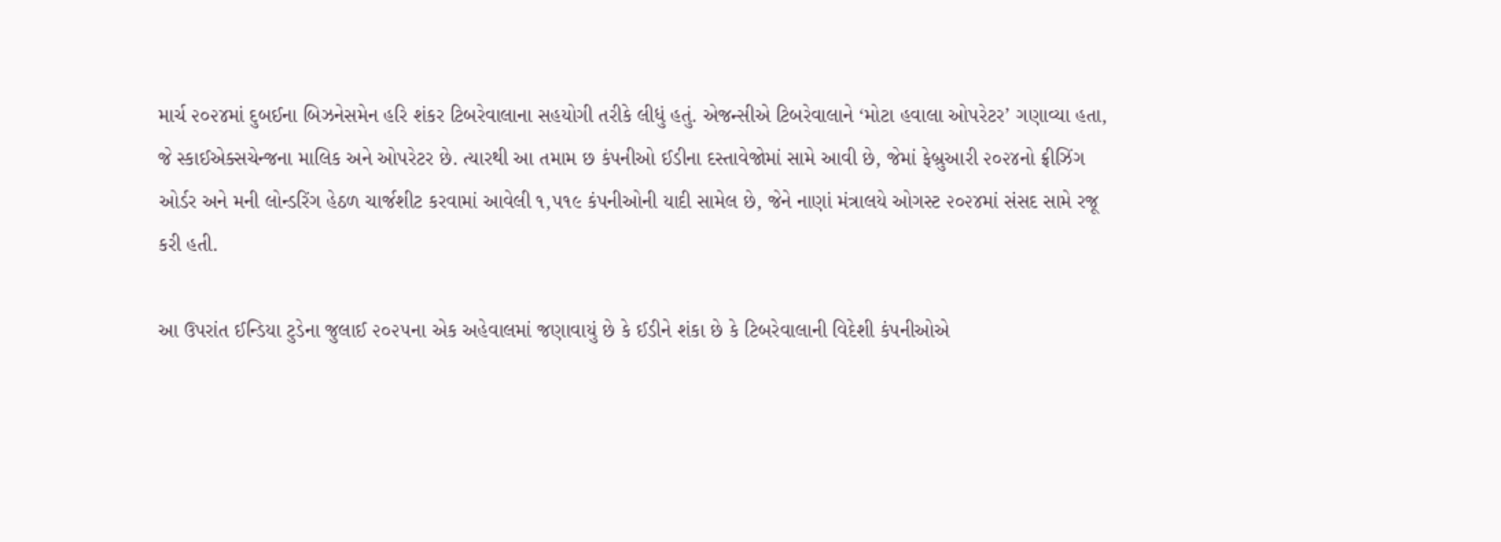માર્ચ ૨૦૨૪માં દુબઈના બિઝનેસમેન હરિ શંકર ટિબરેવાલાના સહયોગી તરીકે લીધું હતું. એજન્સીએ ટિબરેવાલાને ‘મોટા હવાલા ઓપરેટર’ ગણાવ્યા હતા, જે સ્કાઈએક્સચેન્જના માલિક અને ઓપરેટર છે. ત્યારથી આ તમામ છ કંપનીઓ ઈડીના દસ્તાવેજોમાં સામે આવી છે, જેમાં ફેબ્રુઆરી ૨૦૨૪નો ફ્રીઝિંગ ઓર્ડર અને મની લોન્ડરિંગ હેઠળ ચાર્જશીટ કરવામાં આવેલી ૧,૫૧૯ કંપનીઓની યાદી સામેલ છે, જેને નાણાં મંત્રાલયે ઓગસ્ટ ૨૦૨૪માં સંસદ સામે રજૂ કરી હતી.

આ ઉપરાંત ઈન્ડિયા ટુડેના જુલાઈ ૨૦૨૫ના એક અહેવાલમાં જણાવાયું છે કે ઈડીને શંકા છે કે ટિબરેવાલાની વિદેશી કંપનીઓએ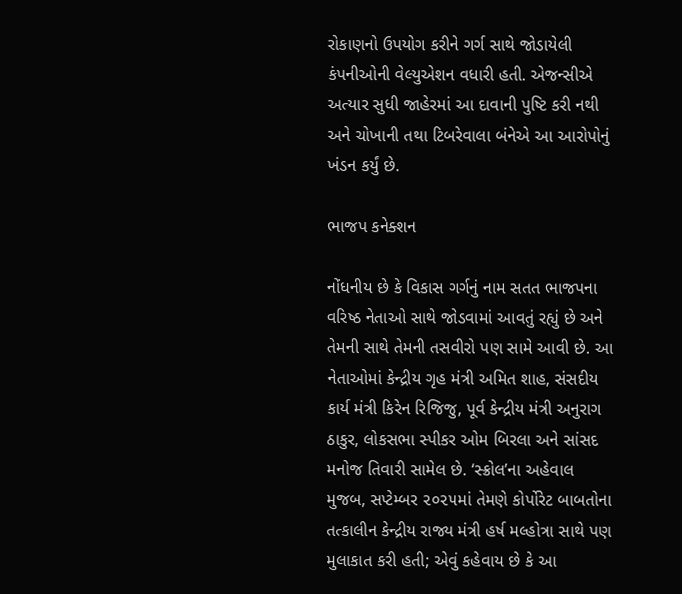રોકાણનો ઉપયોગ કરીને ગર્ગ સાથે જોડાયેલી કંપનીઓની વેલ્યુએશન વધારી હતી. એજન્સીએ અત્યાર સુધી જાહેરમાં આ દાવાની પુષ્ટિ કરી નથી અને ચોખાની તથા ટિબરેવાલા બંનેએ આ આરોપોનું ખંડન કર્યું છે.

ભાજપ કનેક્શન

નોંધનીય છે કે વિકાસ ગર્ગનું નામ સતત ભાજપના વરિષ્ઠ નેતાઓ સાથે જોડવામાં આવતું રહ્યું છે અને તેમની સાથે તેમની તસવીરો પણ સામે આવી છે. આ નેતાઓમાં કેન્દ્રીય ગૃહ મંત્રી અમિત શાહ, સંસદીય કાર્ય મંત્રી કિરેન રિજિજુ, પૂર્વ કેન્દ્રીય મંત્રી અનુરાગ ઠાકુર, લોકસભા સ્પીકર ઓમ બિરલા અને સાંસદ મનોજ તિવારી સામેલ છે. ‘સ્ક્રોલ’ના અહેવાલ મુજબ, સપ્ટેમ્બર ૨૦૨૫માં તેમણે કોર્પોરેટ બાબતોના તત્કાલીન કેન્દ્રીય રાજ્ય મંત્રી હર્ષ મલ્હોત્રા સાથે પણ મુલાકાત કરી હતી; એવું કહેવાય છે કે આ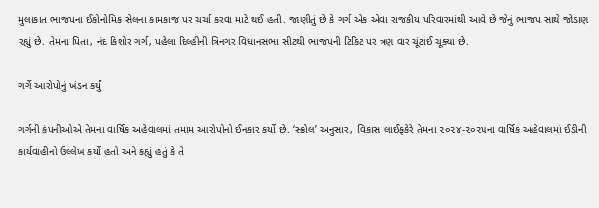મુલાકાત ભાજપના ઈકોનોમિક સેલના કામકાજ પર ચર્ચા કરવા માટે થઈ હતી. જાણીતું છે કે ગર્ગ એક એવા રાજકીય પરિવારમાંથી આવે છે જેનું ભાજપ સાથે જોડાણ રહ્યું છે. તેમના પિતા, નંદ કિશોર ગર્ગ, પહેલા દિલ્હીની ત્રિનગર વિધાનસભા સીટથી ભાજપની ટિકિટ પર ત્રણ વાર ચૂંટાઈ ચૂક્યા છે.

ગર્ગે આરોપોનું ખંડન કર્યું

ગર્ગની કંપનીઓએ તેમના વાર્ષિક અહેવાલમાં તમામ આરોપોનો ઈનકાર કર્યો છે. ‘સ્ક્રોલ’ અનુસાર, વિકાસ લાઈફકેરે તેમના ૨૦૨૪-૨૦૨૫ના વાર્ષિક અહેવાલમાં ઈડીની કાર્યવાહીનો ઉલ્લેખ કર્યો હતો અને કહ્યું હતું કે તે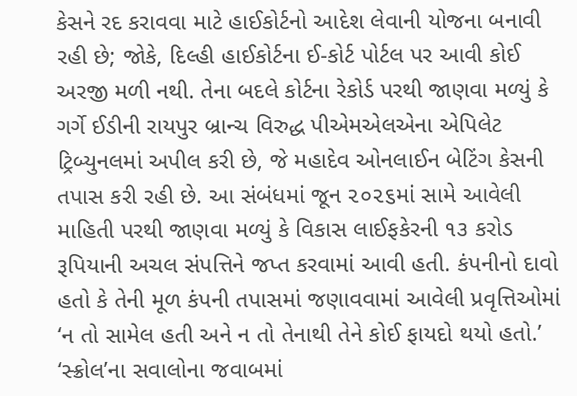કેસને રદ કરાવવા માટે હાઈકોર્ટનો આદેશ લેવાની યોજના બનાવી રહી છે; જોકે, દિલ્હી હાઈકોર્ટના ઈ-કોર્ટ પોર્ટલ પર આવી કોઈ અરજી મળી નથી. તેના બદલે કોર્ટના રેકોર્ડ પરથી જાણવા મળ્યું કે ગર્ગે ઈડીની રાયપુર બ્રાન્ચ વિરુદ્ધ પીએમએલએના એપિલેટ ટ્રિબ્યુનલમાં અપીલ કરી છે, જે મહાદેવ ઓનલાઈન બેટિંગ કેસની તપાસ કરી રહી છે. આ સંબંધમાં જૂન ૨૦૨૬માં સામે આવેલી માહિતી પરથી જાણવા મળ્યું કે વિકાસ લાઈફકેરની ૧૩ કરોડ રૂપિયાની અચલ સંપત્તિને જપ્ત કરવામાં આવી હતી. કંપનીનો દાવો હતો કે તેની મૂળ કંપની તપાસમાં જણાવવામાં આવેલી પ્રવૃત્તિઓમાં ‘ન તો સામેલ હતી અને ન તો તેનાથી તેને કોઈ ફાયદો થયો હતો.’ ‘સ્ક્રોલ’ના સવાલોના જવાબમાં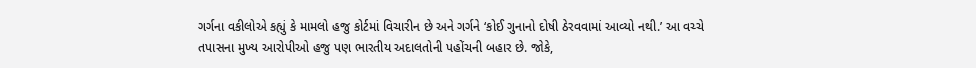ગર્ગના વકીલોએ કહ્યું કે મામલો હજુ કોર્ટમાં વિચારીન છે અને ગર્ગને ‘કોઈ ગુનાનો દોષી ઠેરવવામાં આવ્યો નથી.’ આ વચ્ચે તપાસના મુખ્ય આરોપીઓ હજુ પણ ભારતીય અદાલતોની પહોંચની બહાર છે. જોકે,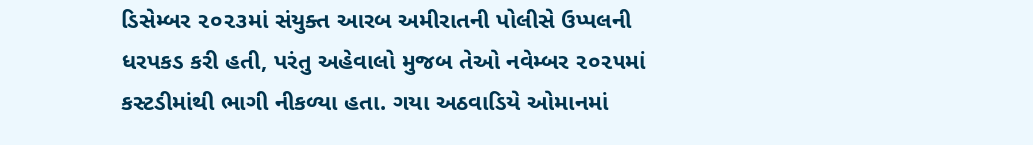ડિસેમ્બર ૨૦૨૩માં સંયુક્ત આરબ અમીરાતની પોલીસે ઉપ્પલની ધરપકડ કરી હતી, પરંતુ અહેવાલો મુજબ તેઓ નવેમ્બર ૨૦૨૫માં કસ્ટડીમાંથી ભાગી નીકળ્યા હતા. ગયા અઠવાડિયે ઓમાનમાં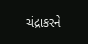ચંદ્રાકરને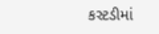કસ્ટડીમાં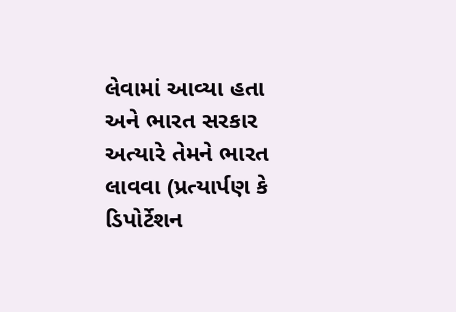લેવામાં આવ્યા હતા અને ભારત સરકાર અત્યારે તેમને ભારત લાવવા (પ્રત્યાર્પણ કે ડિપોર્ટેશન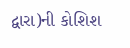દ્વારા)ની કોશિશ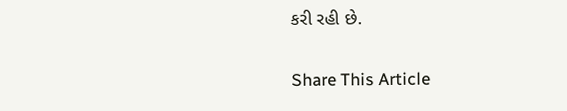કરી રહી છે.

Share This Article